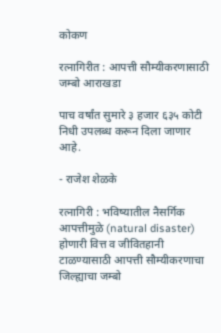कोकण

रत्नागिरीत : आपत्ती सौम्यीकरणासाठी जम्बो आराखडा

पाच वर्षांत सुमारे ३ हजार ६३५ कोटी निधी उपलब्ध करून दिला जाणार आहे.

- राजेश शेळके

रत्नागिरी : भविष्यातील नैसर्गिक आपत्तीमुळे (natural disaster) होणारी वित्त व जीवितहानी टाळण्यासाठी आपत्ती सौम्यीकरणाचा जिल्ह्याचा जम्बो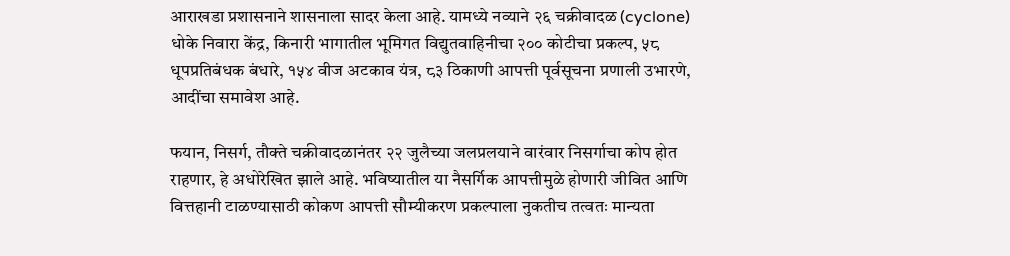आराखडा प्रशासनाने शासनाला सादर केला आहे. यामध्ये नव्याने २६ चक्रीवादळ (cyclone) धोके निवारा केंद्र, किनारी भागातील भूमिगत विद्युतवाहिनीचा २०० कोटीचा प्रकल्प, ५८ धूपप्रतिबंधक बंधारे, १५४ वीज अटकाव यंत्र, ८३ ठिकाणी आपत्ती पूर्वसूचना प्रणाली उभारणे, आदींचा समावेश आहे.

फयान, निसर्ग, तौक्ते चक्रीवादळानंतर २२ जुलैच्या जलप्रलयाने वारंवार निसर्गाचा कोप होत राहणार, हे अधोरेखित झाले आहे. भविष्यातील या नैसर्गिक आपत्तीमुळे होणारी जीवित आणि वित्तहानी टाळण्यासाठी कोकण आपत्ती सौम्यीकरण प्रकल्पाला नुकतीच तत्वतः मान्यता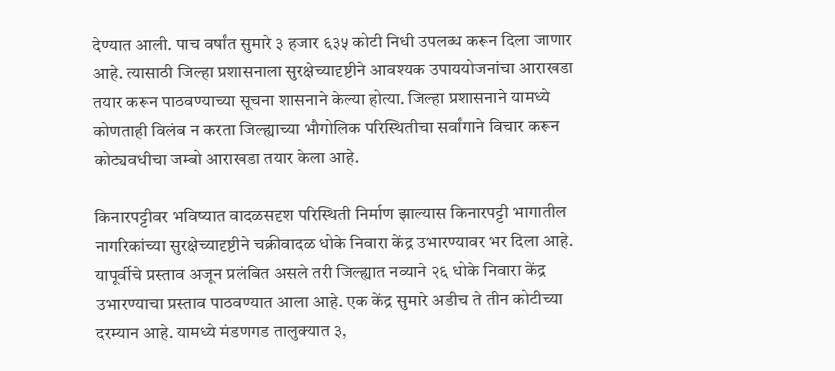देण्यात आली. पाच वर्षांत सुमारे ३ हजार ६३५ कोटी निधी उपलब्ध करून दिला जाणार आहे. त्यासाठी जिल्हा प्रशासनाला सुरक्षेच्यादृष्टीने आवश्यक उपाययोजनांचा आराखडा तयार करून पाठवण्याच्या सूचना शासनाने केल्या होत्या. जिल्हा प्रशासनाने यामध्ये कोणताही विलंब न करता जिल्ह्याच्या भौगोलिक परिस्थितीचा सर्वांगाने विचार करून कोट्यवधीचा जम्बो आराखडा तयार केला आहे.

किनारपट्टीवर भविष्यात वादळसदृश परिस्थिती निर्माण झाल्यास किनारपट्टी भागातील नागरिकांच्या सुरक्षेच्यादृष्टीने चक्रीवादळ धोके निवारा केंद्र उभारण्यावर भर दिला आहे. यापूर्वीचे प्रस्ताव अजून प्रलंबित असले तरी जिल्ह्यात नव्याने २६ धोके निवारा केंद्र उभारण्याचा प्रस्ताव पाठवण्यात आला आहे. एक केंद्र सुमारे अडीच ते तीन कोटीच्या दरम्यान आहे. यामध्ये मंडणगड तालुक्यात ३,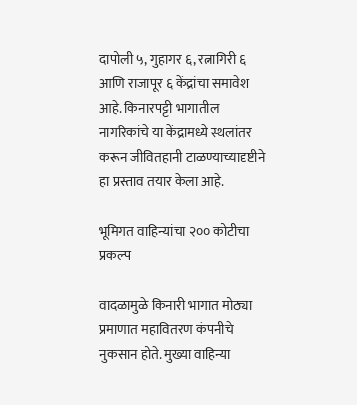दापोली ५, गुहागर ६, रत्नागिरी ६ आणि राजापूर ६ केंद्रांचा समावेश आहे. किनारपट्टी भागातील नागरिकांचे या केंद्रामध्ये स्थलांतर करून जीवितहानी टाळण्याच्यादृष्टीने हा प्रस्ताव तयार केला आहे.

भूमिगत वाहिन्यांचा २०० कोटीचा प्रकल्प

वादळामुळे किनारी भागात मोठ्या प्रमाणात महावितरण कंपनीचे नुकसान होते. मुख्या वाहिन्या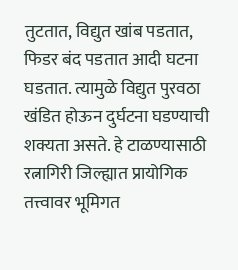तुटतात, विद्युत खांब पडतात, फिडर बंद पडतात आदी घटना घडतात. त्यामुळे विद्युत पुरवठा खंडित होऊन दुर्घटना घडण्याची शक्यता असते. हे टाळण्यासाठी रत्नागिरी जिल्ह्यात प्रायोगिक तत्त्वावर भूमिगत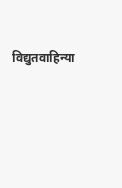विद्युतवाहिन्या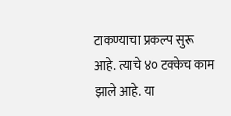टाकण्याचा प्रकल्प सुरू आहे. त्याचे ४० टक्केच काम झाले आहे. या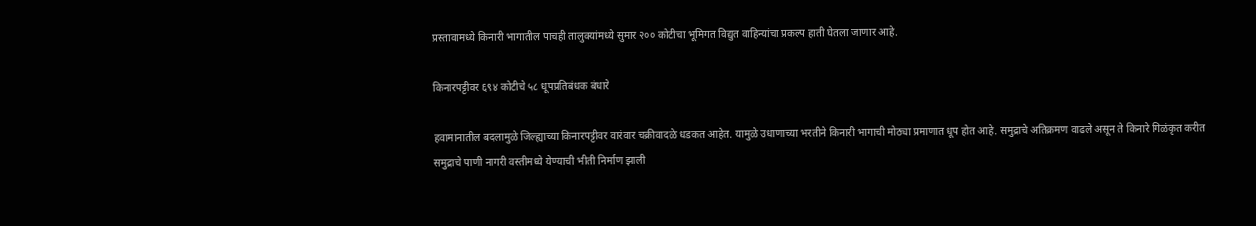प्रस्तावामध्ये किनारी भागातील पाचही तालुक्यांमध्ये सुमार २०० कोटीचा भूमिगत विद्युत वाहिन्यांचा प्रकल्प हाती घेतला जाणार आहे.

किनारपट्टीवर ६९४ कोटीचे ५८ धूपप्रतिबंधक बंधारे

हवामानातील बदलामुळे जिल्ह्याच्या किनारपट्टीवर वारंवार चक्रीवादळे धडकत आहेत. यामुळे उधाणाच्या भरतीने किनारी भागाची मोठ्या प्रमाणात धूप होत आहे. समुद्राचे अतिक्रमण वाढले असून ते किनारे गिळंकृत करीत समुद्राचे पाणी नागरी वस्तीमध्ये येण्याची भीती निर्माण झाली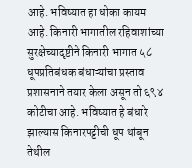आहे. भविष्यात हा धोका कायम आहे. किनारी भागातील रहिवाशांच्या सुरक्षेच्यादृष्टीने किनारी भागात ५८ धूपप्रतिबंधक बंधाऱ्यांचा प्रस्ताव प्रशासनाने तयार केला असून तो ६९४ कोटीचा आहे. भविष्यात हे बंधारे झाल्यास किनारपट्टीची धूप थांबून तेथील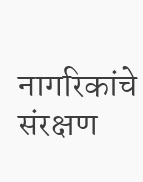नागरिकांचे संरक्षण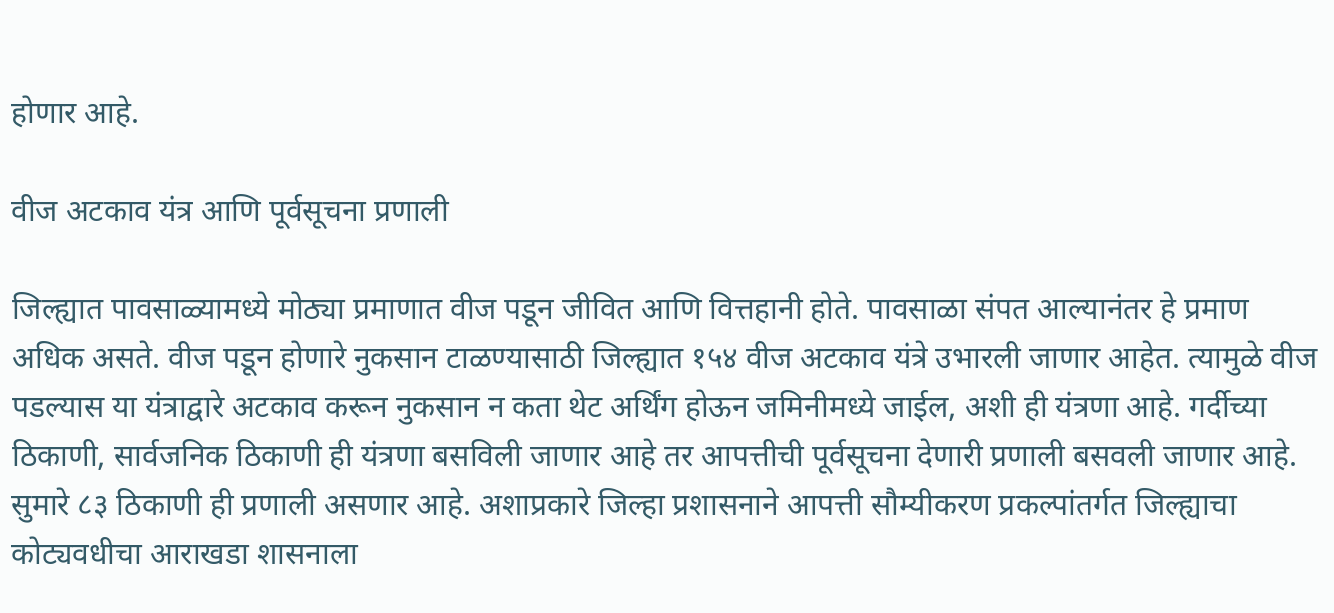होणार आहे.

वीज अटकाव यंत्र आणि पूर्वसूचना प्रणाली

जिल्ह्यात पावसाळ्यामध्ये मोठ्या प्रमाणात वीज पडून जीवित आणि वित्तहानी होते. पावसाळा संपत आल्यानंतर हे प्रमाण अधिक असते. वीज पडून होणारे नुकसान टाळण्यासाठी जिल्ह्यात १५४ वीज अटकाव यंत्रे उभारली जाणार आहेत. त्यामुळे वीज पडल्यास या यंत्राद्वारे अटकाव करून नुकसान न कता थेट अर्थिंग होऊन जमिनीमध्ये जाईल, अशी ही यंत्रणा आहे. गर्दीच्या ठिकाणी, सार्वजनिक ठिकाणी ही यंत्रणा बसविली जाणार आहे तर आपत्तीची पूर्वसूचना देणारी प्रणाली बसवली जाणार आहे. सुमारे ८३ ठिकाणी ही प्रणाली असणार आहे. अशाप्रकारे जिल्हा प्रशासनाने आपत्ती सौम्यीकरण प्रकल्पांतर्गत जिल्ह्याचा कोट्यवधीचा आराखडा शासनाला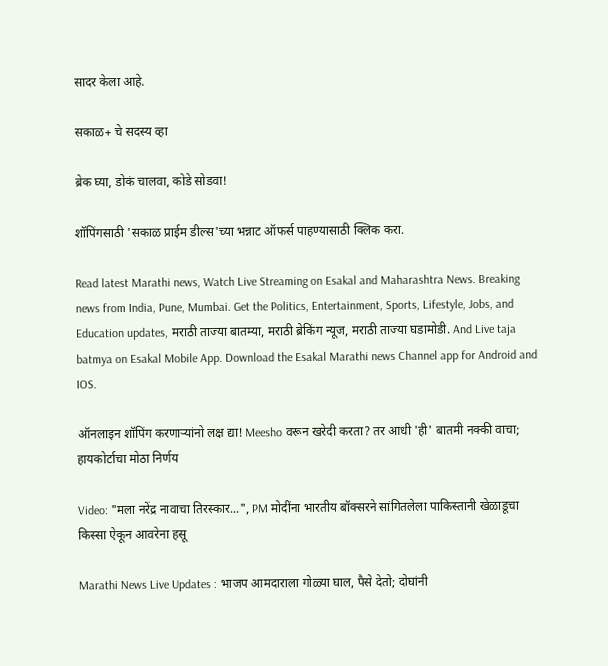सादर केला आहे.

सकाळ+ चे सदस्य व्हा

ब्रेक घ्या, डोकं चालवा, कोडे सोडवा!

शॉपिंगसाठी 'सकाळ प्राईम डील्स'च्या भन्नाट ऑफर्स पाहण्यासाठी क्लिक करा.

Read latest Marathi news, Watch Live Streaming on Esakal and Maharashtra News. Breaking news from India, Pune, Mumbai. Get the Politics, Entertainment, Sports, Lifestyle, Jobs, and Education updates, मराठी ताज्या बातम्या, मराठी ब्रेकिंग न्यूज, मराठी ताज्या घडामोडी. And Live taja batmya on Esakal Mobile App. Download the Esakal Marathi news Channel app for Android and IOS.

ऑनलाइन शॉपिंग करणाऱ्यांनो लक्ष द्या! Meesho वरून खरेदी करता? तर आधी 'ही' बातमी नक्की वाचा; हायकोर्टाचा मोठा निर्णय

Video: "मला नरेंद्र नावाचा तिरस्कार...", PM मोदींना भारतीय बॉक्सरने सांगितलेला पाकिस्तानी खेळाडूचा किस्सा ऐकून आवरेना हसू

Marathi News Live Updates : भाजप आमदाराला गोळ्या घाल, पैसे देतो; दोघांनी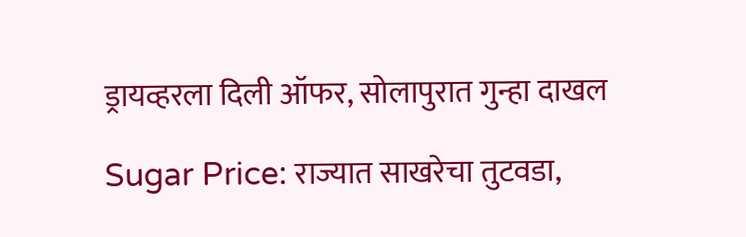ड्रायव्हरला दिली ऑफर, सोलापुरात गुन्हा दाखल

Sugar Price: राज्यात साखरेचा तुटवडा,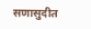सणासुदीत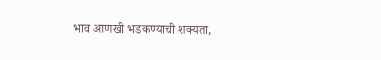भाव आणखी भडकण्याची शक्यता,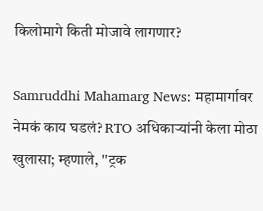किलोमागे किती मोजावे लागणार?

Samruddhi Mahamarg News: महामार्गावर नेमकं काय घडलं? RTO अधिकाऱ्यांनी केला मोठा खुलासा; म्हणाले, ''ट्रक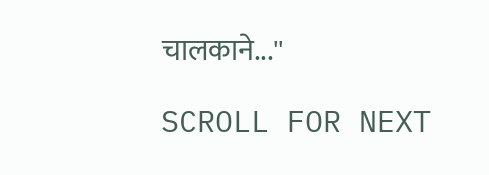चालकाने...''

SCROLL FOR NEXT